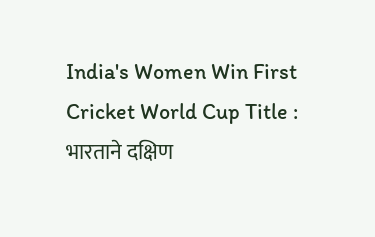India's Women Win First Cricket World Cup Title : भारताने दक्षिण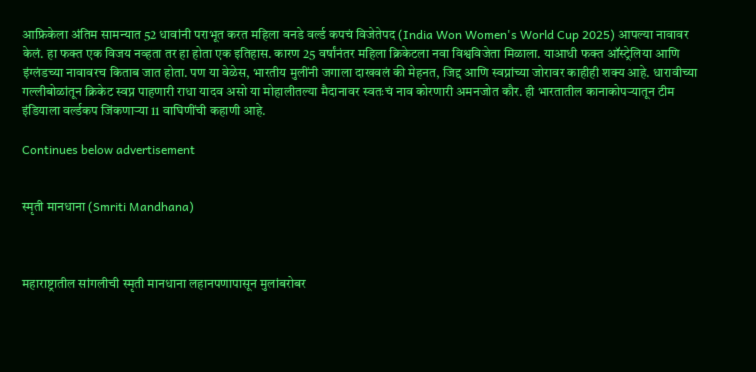आफ्रिकेला अंतिम सामन्यात 52 धावांनी पराभूत करत महिला वनडे वर्ल्ड कपचं विजेतेपद (India Won Women's World Cup 2025) आपल्या नावावर केलं. हा फक्त एक विजय नव्हता तर हा होता एक इतिहास. कारण 25 वर्षांनंतर महिला क्रिकेटला नवा विश्वविजेता मिळाला. याआधी फक्त ऑस्ट्रेलिया आणि इंग्लंडच्या नावावरच किताब जात होता. पण या वेळेस, भारतीय मुलींनी जगाला दाखवलं की मेहनत, जिद्द आणि स्वप्नांच्या जोरावर काहीही शक्य आहे. धारावीच्या गल्लीबोळांतून क्रिकेट स्वप्न पाहणारी राधा यादव असो या मोहालीतल्या मैदानावर स्वतःचं नाव कोरणारी अमनजोत कौर. ही भारतातील कानाकोपऱ्यातून टीम इंडियाला वर्ल्डकप जिंकणाऱ्या 11 वाघिणींची कहाणी आहे.

Continues below advertisement


स्मृती मानधाना (Smriti Mandhana)



महाराष्ट्रातील सांगलीची स्मृती मानधाना लहानपणापासून मुलांबरोबर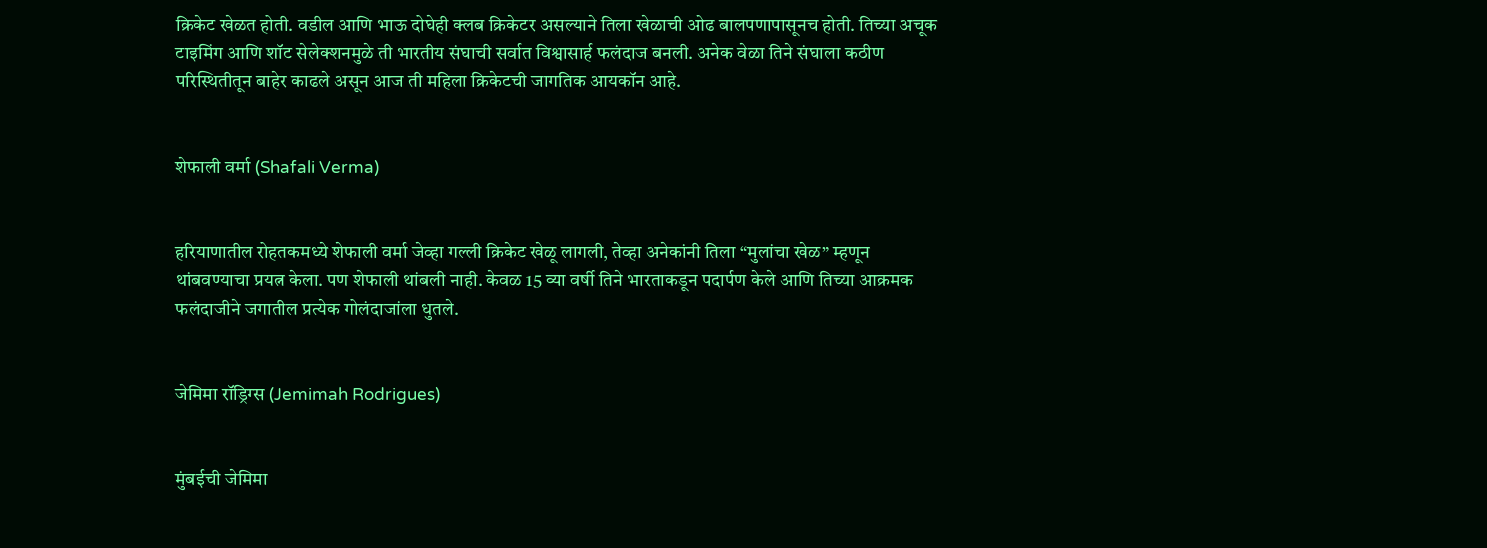क्रिकेट खेळत होती. वडील आणि भाऊ दोघेही क्लब क्रिकेटर असल्याने तिला खेळाची ओढ बालपणापासूनच होती. तिच्या अचूक टाइमिंग आणि शॉट सेलेक्शनमुळे ती भारतीय संघाची सर्वात विश्वासार्ह फलंदाज बनली. अनेक वेळा तिने संघाला कठीण परिस्थितीतून बाहेर काढले असून आज ती महिला क्रिकेटची जागतिक आयकॉन आहे.


शेफाली वर्मा (Shafali Verma)


हरियाणातील रोहतकमध्ये शेफाली वर्मा जेव्हा गल्ली क्रिकेट खेळू लागली, तेव्हा अनेकांनी तिला “मुलांचा खेळ” म्हणून थांबवण्याचा प्रयत्न केला. पण शेफाली थांबली नाही. केवळ 15 व्या वर्षी तिने भारताकडून पदार्पण केले आणि तिच्या आक्रमक फलंदाजीने जगातील प्रत्येक गोलंदाजांला धुतले.


जेमिमा रॉड्रिग्स (Jemimah Rodrigues)


मुंबईची जेमिमा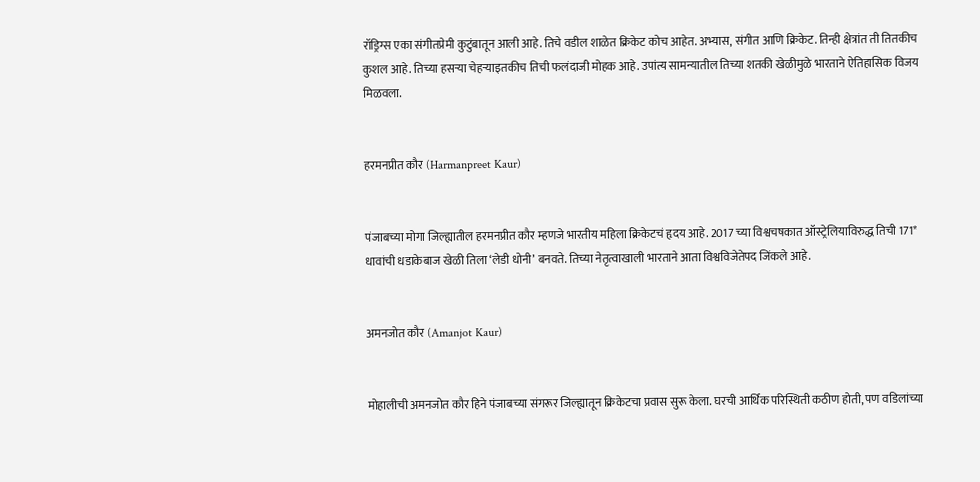रॉड्रिग्स एका संगीतप्रेमी कुटुंबातून आली आहे. तिचे वडील शाळेत क्रिकेट कोच आहेत. अभ्यास, संगीत आणि क्रिकेट. तिन्ही क्षेत्रांत ती तितकीच कुशल आहे. तिच्या हसऱ्या चेहऱ्याइतकीच तिची फलंदाजी मोहक आहे. उपांत्य सामन्यातील तिच्या शतकी खेळीमुळे भारताने ऐतिहासिक विजय मिळवला.


हरमनप्रीत कौर (Harmanpreet Kaur)


पंजाबच्या मोगा जिल्ह्यातील हरमनप्रीत कौर म्हणजे भारतीय महिला क्रिकेटचं हृदय आहे. 2017 च्या विश्वचषकात ऑस्ट्रेलियाविरुद्ध तिची 171* धावांची धडाकेबाज खेळी तिला ‘लेडी धोनी’ बनवते. तिच्या नेतृत्वाखाली भारताने आता विश्वविजेतेपद जिंकले आहे.


अमनजोत कौर (Amanjot Kaur)


मोहालीची अमनजोत कौर हिने पंजाबच्या संगरूर जिल्ह्यातून क्रिकेटचा प्रवास सुरू केला. घरची आर्थिक परिस्थिती कठीण होती, पण वडिलांच्या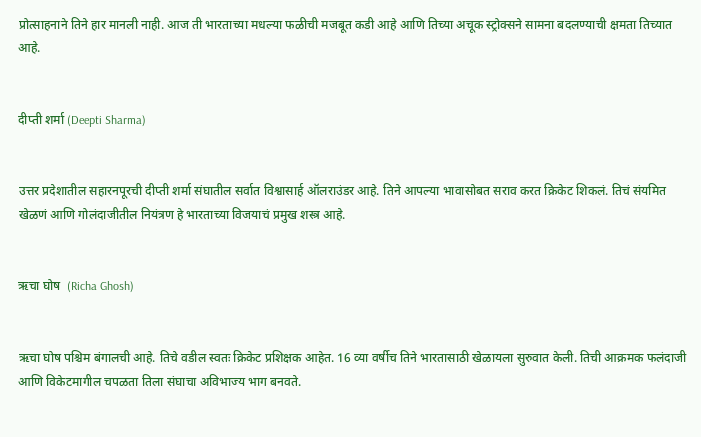प्रोत्साहनाने तिने हार मानली नाही. आज ती भारताच्या मधल्या फळीची मजबूत कडी आहे आणि तिच्या अचूक स्ट्रोक्सने सामना बदलण्याची क्षमता तिच्यात आहे.


दीप्ती शर्मा (Deepti Sharma)


उत्तर प्रदेशातील सहारनपूरची दीप्ती शर्मा संघातील सर्वात विश्वासार्ह ऑलराउंडर आहे. तिने आपल्या भावासोबत सराव करत क्रिकेट शिकलं. तिचं संयमित खेळणं आणि गोलंदाजीतील नियंत्रण हे भारताच्या विजयाचं प्रमुख शस्त्र आहे.


ऋचा घोष  (Richa Ghosh)


ऋचा घोष पश्चिम बंगालची आहे. तिचे वडील स्वतः क्रिकेट प्रशिक्षक आहेत. 16 व्या वर्षीच तिने भारतासाठी खेळायला सुरुवात केली. तिची आक्रमक फलंदाजी आणि विकेटमागील चपळता तिला संघाचा अविभाज्य भाग बनवते.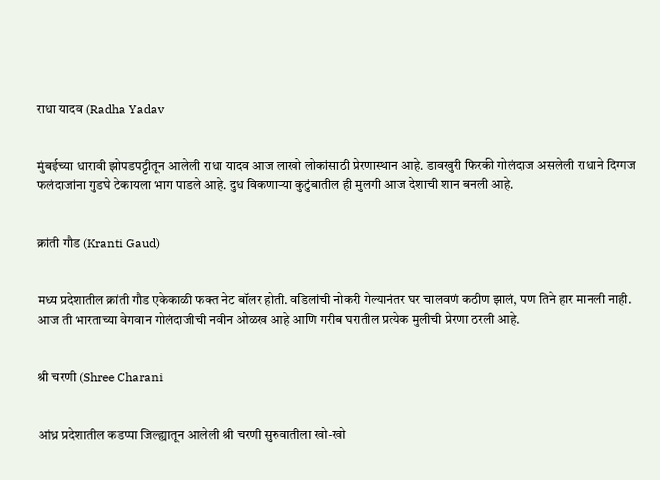राधा यादव (Radha Yadav


मुंबईच्या धारावी झोपडपट्टीतून आलेली राधा यादव आज लाखो लोकांसाठी प्रेरणास्थान आहे. डावखुरी फिरकी गोलंदाज असलेली राधाने दिग्गज फलंदाजांना गुडघे टेकायला भाग पाडले आहे. दुध विकणाऱ्या कुटुंबातील ही मुलगी आज देशाची शान बनली आहे.


क्रांती गौड (Kranti Gaud)


मध्य प्रदेशातील क्रांती गौड एकेकाळी फक्त नेट बॉलर होती. वडिलांची नोकरी गेल्यानंतर घर चालवणं कठीण झालं, पण तिने हार मानली नाही. आज ती भारताच्या वेगवान गोलंदाजीची नवीन ओळख आहे आणि गरीब घरातील प्रत्येक मुलीची प्रेरणा ठरली आहे.


श्री चरणी (Shree Charani


आंध्र प्रदेशातील कडप्पा जिल्ह्यातून आलेली श्री चरणी सुरुवातीला खो-खो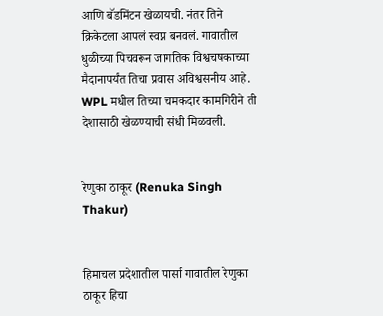आणि बॅडमिंटन खेळायची. नंतर तिने क्रिकेटला आपलं स्वप्न बनवलं. गावातील धुळीच्या पिचवरून जागतिक विश्वचषकाच्या मैदानापर्यंत तिचा प्रवास अविश्वसनीय आहे. WPL मधील तिच्या चमकदार कामगिरीने ती देशासाठी खेळण्याची संधी मिळवली.


रेणुका ठाकूर (Renuka Singh Thakur)


हिमाचल प्रदेशातील पार्सा गावातील रेणुका ठाकूर हिचा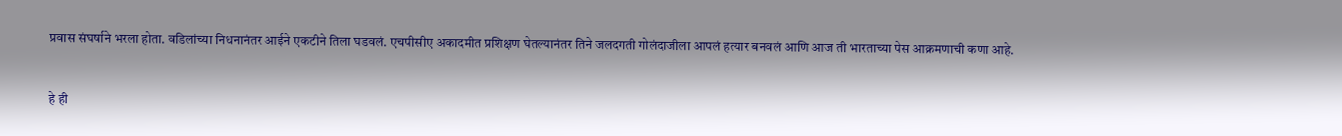प्रवास संघर्षाने भरला होता. वडिलांच्या निधनानंतर आईने एकटीने तिला घडवलं. एचपीसीए अकादमीत प्रशिक्षण घेतल्यानंतर तिने जलदगती गोलंदाजीला आपलं हत्यार बनवलं आणि आज ती भारताच्या पेस आक्रमणाची कणा आहे.


हे ही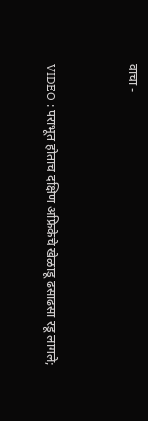वाचा -


VIDEO : पराभूत होताच दक्षिण अफ्रिकेचे खेळाडू ढसाढसा रडू लागले;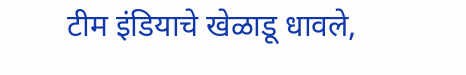टीम इंडियाचे खेळाडू धावले,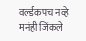वर्ल्डकपच नव्हे मनंही जिंकले